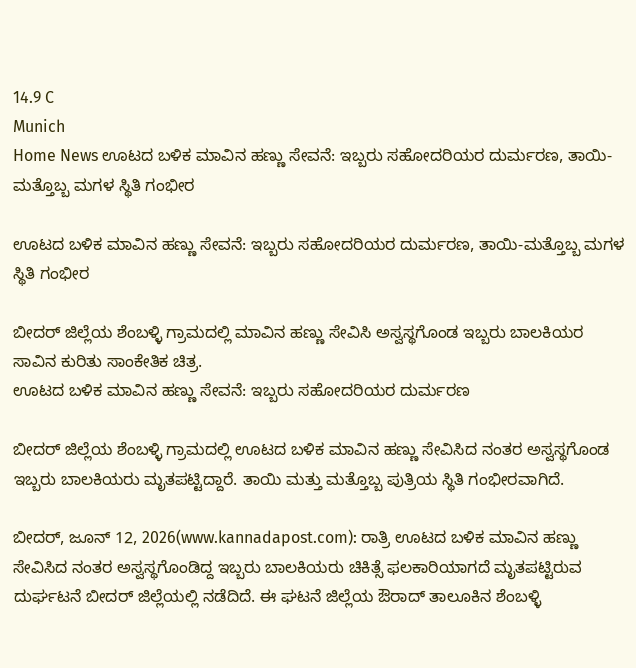14.9 C
Munich
Home News ಊಟದ ಬಳಿಕ ಮಾವಿನ ಹಣ್ಣು ಸೇವನೆ: ಇಬ್ಬರು ಸಹೋದರಿಯರ ದುರ್ಮರಣ, ತಾಯಿ-ಮತ್ತೊಬ್ಬ ಮಗಳ ಸ್ಥಿತಿ ಗಂಭೀರ

ಊಟದ ಬಳಿಕ ಮಾವಿನ ಹಣ್ಣು ಸೇವನೆ: ಇಬ್ಬರು ಸಹೋದರಿಯರ ದುರ್ಮರಣ, ತಾಯಿ-ಮತ್ತೊಬ್ಬ ಮಗಳ ಸ್ಥಿತಿ ಗಂಭೀರ

ಬೀದರ್ ಜಿಲ್ಲೆಯ ಶೆಂಬಳ್ಳಿ ಗ್ರಾಮದಲ್ಲಿ ಮಾವಿನ ಹಣ್ಣು ಸೇವಿಸಿ ಅಸ್ವಸ್ಥಗೊಂಡ ಇಬ್ಬರು ಬಾಲಕಿಯರ ಸಾವಿನ ಕುರಿತು ಸಾಂಕೇತಿಕ ಚಿತ್ರ.
ಊಟದ ಬಳಿಕ ಮಾವಿನ ಹಣ್ಣು ಸೇವನೆ: ಇಬ್ಬರು ಸಹೋದರಿಯರ ದುರ್ಮರಣ

ಬೀದರ್ ಜಿಲ್ಲೆಯ ಶೆಂಬಳ್ಳಿ ಗ್ರಾಮದಲ್ಲಿ ಊಟದ ಬಳಿಕ ಮಾವಿನ ಹಣ್ಣು ಸೇವಿಸಿದ ನಂತರ ಅಸ್ವಸ್ಥಗೊಂಡ ಇಬ್ಬರು ಬಾಲಕಿಯರು ಮೃತಪಟ್ಟಿದ್ದಾರೆ. ತಾಯಿ ಮತ್ತು ಮತ್ತೊಬ್ಬ ಪುತ್ರಿಯ ಸ್ಥಿತಿ ಗಂಭೀರವಾಗಿದೆ.

ಬೀದರ್, ಜೂನ್ 12, 2026(www.kannadapost.com): ರಾತ್ರಿ ಊಟದ ಬಳಿಕ ಮಾವಿನ ಹಣ್ಣು ಸೇವಿಸಿದ ನಂತರ ಅಸ್ವಸ್ಥಗೊಂಡಿದ್ದ ಇಬ್ಬರು ಬಾಲಕಿಯರು ಚಿಕಿತ್ಸೆ ಫಲಕಾರಿಯಾಗದೆ ಮೃತಪಟ್ಟಿರುವ ದುರ್ಘಟನೆ ಬೀದರ್ ಜಿಲ್ಲೆಯಲ್ಲಿ ನಡೆದಿದೆ. ಈ ಘಟನೆ ಜಿಲ್ಲೆಯ ಔರಾದ್ ತಾಲೂಕಿನ ಶೆಂಬಳ್ಳಿ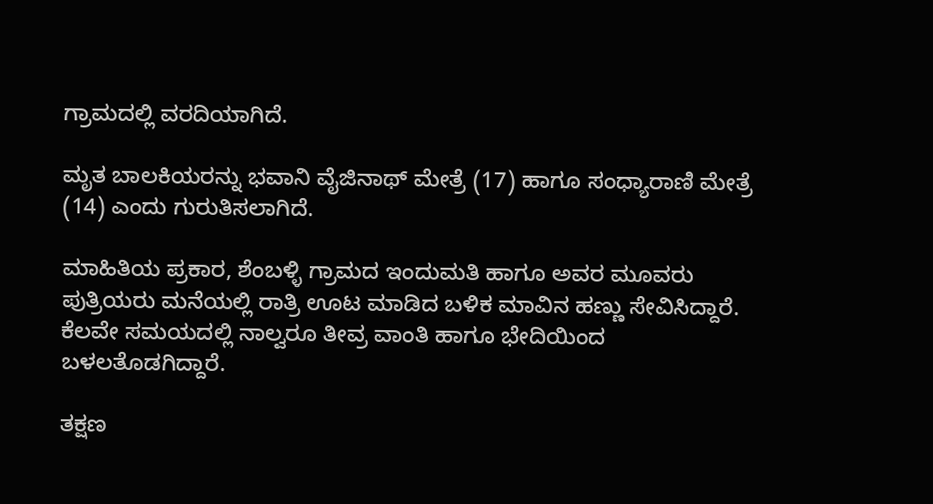ಗ್ರಾಮದಲ್ಲಿ ವರದಿಯಾಗಿದೆ.

ಮೃತ ಬಾಲಕಿಯರನ್ನು ಭವಾನಿ ವೈಜಿನಾಥ್ ಮೇತ್ರೆ (17) ಹಾಗೂ ಸಂಧ್ಯಾರಾಣಿ ಮೇತ್ರೆ (14) ಎಂದು ಗುರುತಿಸಲಾಗಿದೆ.

ಮಾಹಿತಿಯ ಪ್ರಕಾರ, ಶೆಂಬಳ್ಳಿ ಗ್ರಾಮದ ಇಂದುಮತಿ ಹಾಗೂ ಅವರ ಮೂವರು ಪುತ್ರಿಯರು ಮನೆಯಲ್ಲಿ ರಾತ್ರಿ ಊಟ ಮಾಡಿದ ಬಳಿಕ ಮಾವಿನ ಹಣ್ಣು ಸೇವಿಸಿದ್ದಾರೆ. ಕೆಲವೇ ಸಮಯದಲ್ಲಿ ನಾಲ್ವರೂ ತೀವ್ರ ವಾಂತಿ ಹಾಗೂ ಭೇದಿಯಿಂದ ಬಳಲತೊಡಗಿದ್ದಾರೆ.

ತಕ್ಷಣ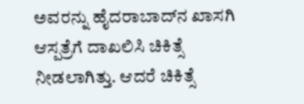ಅವರನ್ನು ಹೈದರಾಬಾದ್‌ನ ಖಾಸಗಿ ಆಸ್ಪತ್ರೆಗೆ ದಾಖಲಿಸಿ ಚಿಕಿತ್ಸೆ ನೀಡಲಾಗಿತ್ತು. ಆದರೆ ಚಿಕಿತ್ಸೆ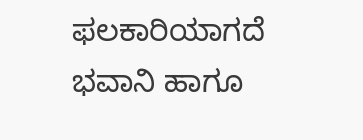ಫಲಕಾರಿಯಾಗದೆ ಭವಾನಿ ಹಾಗೂ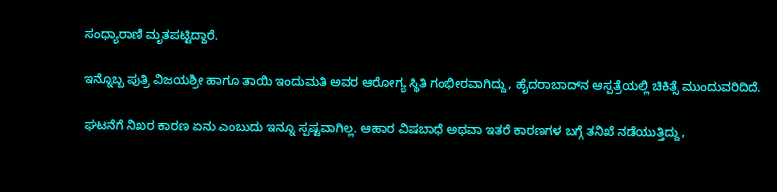ಸಂಧ್ಯಾರಾಣಿ ಮೃತಪಟ್ಟಿದ್ದಾರೆ.

ಇನ್ನೊಬ್ಬ ಪುತ್ರಿ ವಿಜಯಶ್ರೀ ಹಾಗೂ ತಾಯಿ ಇಂದುಮತಿ ಅವರ ಆರೋಗ್ಯ ಸ್ಥಿತಿ ಗಂಭೀರವಾಗಿದ್ದು, ಹೈದರಾಬಾದ್‌ನ ಆಸ್ಪತ್ರೆಯಲ್ಲಿ ಚಿಕಿತ್ಸೆ ಮುಂದುವರಿದಿದೆ.

ಘಟನೆಗೆ ನಿಖರ ಕಾರಣ ಏನು ಎಂಬುದು ಇನ್ನೂ ಸ್ಪಷ್ಟವಾಗಿಲ್ಲ. ಆಹಾರ ವಿಷಬಾಧೆ ಅಥವಾ ಇತರೆ ಕಾರಣಗಳ ಬಗ್ಗೆ ತನಿಖೆ ನಡೆಯುತ್ತಿದ್ದು,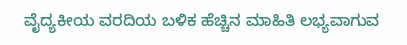ವೈದ್ಯಕೀಯ ವರದಿಯ ಬಳಿಕ ಹೆಚ್ಚಿನ ಮಾಹಿತಿ ಲಭ್ಯವಾಗುವ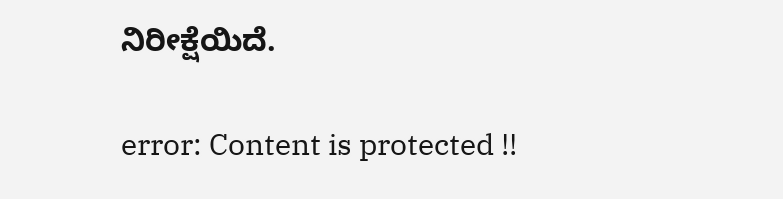ನಿರೀಕ್ಷೆಯಿದೆ.

error: Content is protected !!